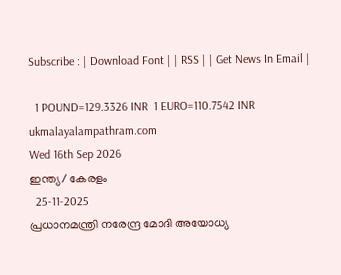Subscribe : | Download Font | | RSS | | Get News In Email |

  1 POUND=129.3326 INR  1 EURO=110.7542 INR
ukmalayalampathram.com
Wed 16th Sep 2026
ഇന്ത്യ/ കേരളം
  25-11-2025
പ്രധാനമന്ത്രി നരേന്ദ്ര മോദി അയോധ്യ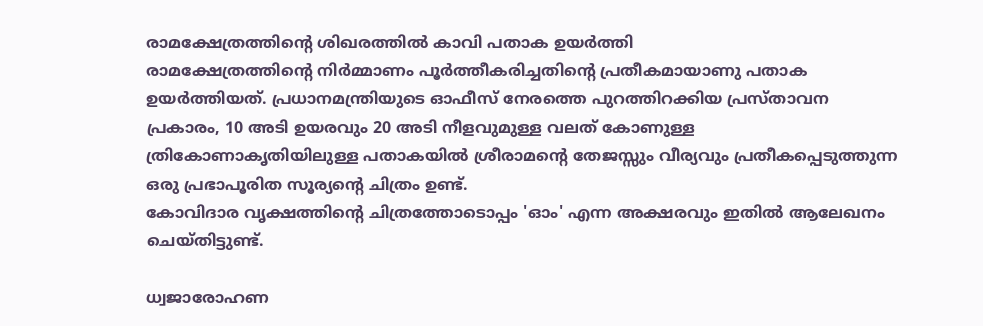രാമക്ഷേത്രത്തിന്റെ ശിഖരത്തില്‍ കാവി പതാക ഉയര്‍ത്തി
രാമക്ഷേത്രത്തിന്റെ നിര്‍മ്മാണം പൂര്‍ത്തീകരിച്ചതിന്റെ പ്രതീകമായാണു പതാക ഉയര്‍ത്തിയത്. പ്രധാനമന്ത്രിയുടെ ഓഫീസ് നേരത്തെ പുറത്തിറക്കിയ പ്രസ്താവന പ്രകാരം, 10 അടി ഉയരവും 20 അടി നീളവുമുള്ള വലത് കോണുള്ള ത്രികോണാകൃതിയിലുള്ള പതാകയില്‍ ശ്രീരാമന്റെ തേജസ്സും വീര്യവും പ്രതീകപ്പെടുത്തുന്ന ഒരു പ്രഭാപൂരിത സൂര്യന്റെ ചിത്രം ഉണ്ട്.
കോവിദാര വൃക്ഷത്തിന്റെ ചിത്രത്തോടൊപ്പം 'ഓം' എന്ന അക്ഷരവും ഇതില്‍ ആലേഖനം ചെയ്തിട്ടുണ്ട്.

ധ്വജാരോഹണ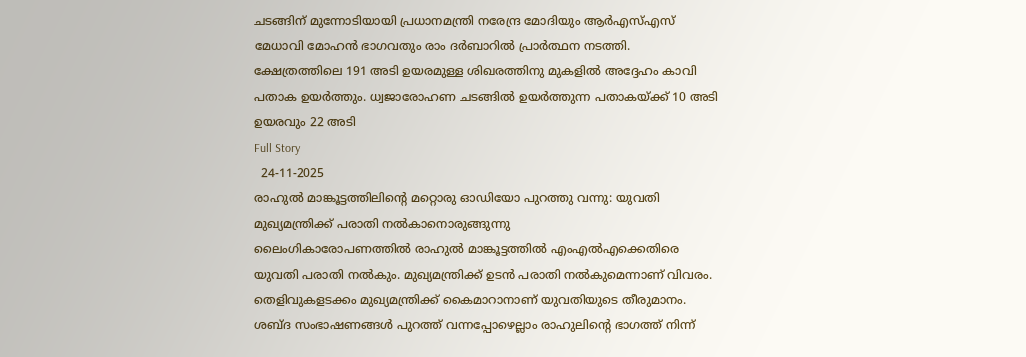ചടങ്ങിന് മുന്നോടിയായി പ്രധാനമന്ത്രി നരേന്ദ്ര മോദിയും ആര്‍എസ്എസ് മേധാവി മോഹന്‍ ഭാഗവതും രാം ദര്‍ബാറില്‍ പ്രാര്‍ത്ഥന നടത്തി. ക്ഷേത്രത്തിലെ 191 അടി ഉയരമുള്ള ശിഖരത്തിനു മുകളില്‍ അദ്ദേഹം കാവി പതാക ഉയര്‍ത്തും. ധ്വജാരോഹണ ചടങ്ങില്‍ ഉയര്‍ത്തുന്ന പതാകയ്ക്ക് 10 അടി ഉയരവും 22 അടി
Full Story
  24-11-2025
രാഹുല്‍ മാങ്കൂട്ടത്തിലിന്റെ മറ്റൊരു ഓഡിയോ പുറത്തു വന്നു: യുവതി മുഖ്യമന്ത്രിക്ക് പരാതി നല്‍കാനൊരുങ്ങുന്നു
ലൈംഗികാരോപണത്തില്‍ രാഹുല്‍ മാങ്കൂട്ടത്തില്‍ എംഎല്‍എക്കെതിരെ യുവതി പരാതി നല്‍കും. മുഖ്യമന്ത്രിക്ക് ഉടന്‍ പരാതി നല്‍കുമെന്നാണ് വിവരം. തെളിവുകളടക്കം മുഖ്യമന്ത്രിക്ക് കൈമാറാനാണ് യുവതിയുടെ തീരുമാനം. ശബ്ദ സംഭാഷണങ്ങള്‍ പുറത്ത് വന്നപ്പോഴെല്ലാം രാഹുലിന്റെ ഭാഗത്ത് നിന്ന്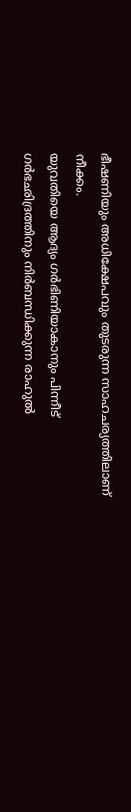ഭീഷണിയും അധിക്ഷേപവും തുടരുന്ന സാഹചര്യത്തിലാണ് നീക്കം.
യുവതിയെ ആദ്യം ഗര്‍ഭിണിയാകാനും പിന്നീട് ഗര്‍ഭഛിദ്രത്തിനും നിര്‍ബന്ധിക്കുന്ന രാഹുല്‍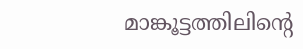മാങ്കൂട്ടത്തിലിന്റെ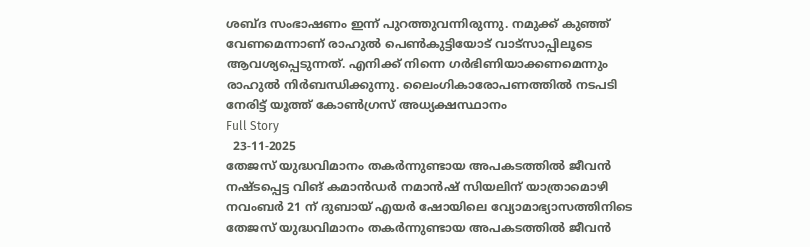ശബ്ദ സംഭാഷണം ഇന്ന് പുറത്തുവന്നിരുന്നു. നമുക്ക് കുഞ്ഞ് വേണമെന്നാണ് രാഹുല്‍ പെണ്‍കുട്ടിയോട് വാട്സാപ്പിലൂടെ ആവശ്യപ്പെടുന്നത്. എനിക്ക് നിന്നെ ഗര്‍ഭിണിയാക്കണമെന്നും രാഹുല്‍ നിര്‍ബന്ധിക്കുന്നു. ലൈംഗികാരോപണത്തില്‍ നടപടി നേരിട്ട് യൂത്ത് കോണ്‍ഗ്രസ് അധ്യക്ഷസ്ഥാനം
Full Story
  23-11-2025
തേജസ് യുദ്ധവിമാനം തകര്‍ന്നുണ്ടായ അപകടത്തില്‍ ജീവന്‍ നഷ്ടപ്പെട്ട വിങ് കമാന്‍ഡര്‍ നമാന്‍ഷ് സിയലിന് യാത്രാമൊഴി
നവംബര്‍ 21 ന് ദുബായ് എയര്‍ ഷോയിലെ വ്യോമാഭ്യാസത്തിനിടെ തേജസ് യുദ്ധവിമാനം തകര്‍ന്നുണ്ടായ അപകടത്തില്‍ ജീവന്‍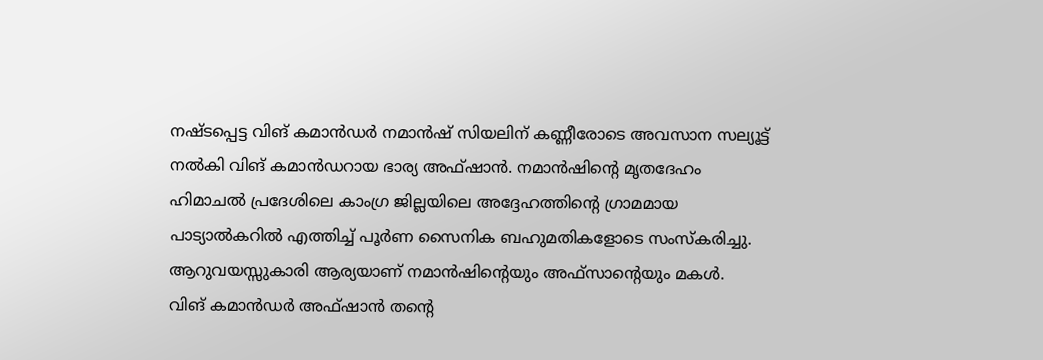നഷ്ടപ്പെട്ട വിങ് കമാന്‍ഡര്‍ നമാന്‍ഷ് സിയലിന് കണ്ണീരോടെ അവസാന സല്യൂട്ട് നല്‍കി വിങ് കമാന്‍ഡറായ ഭാര്യ അഫ്ഷാന്‍. നമാന്‍ഷിന്റെ മൃതദേഹം ഹിമാചല്‍ പ്രദേശിലെ കാംഗ്ര ജില്ലയിലെ അദ്ദേഹത്തിന്റെ ഗ്രാമമായ പാട്യാല്‍കറില്‍ എത്തിച്ച് പൂര്‍ണ സൈനിക ബഹുമതികളോടെ സംസ്‌കരിച്ചു. ആറുവയസ്സുകാരി ആര്യയാണ് നമാന്‍ഷിന്റെയും അഫ്സാന്റെയും മകള്‍.
വിങ് കമാന്‍ഡര്‍ അഫ്ഷാന്‍ തന്റെ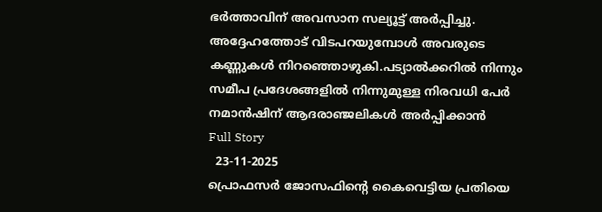ഭര്‍ത്താവിന് അവസാന സല്യൂട്ട് അര്‍പ്പിച്ചു. അദ്ദേഹത്തോട് വിടപറയുമ്പോള്‍ അവരുടെ കണ്ണുകള്‍ നിറഞ്ഞൊഴുകി.പട്യാല്‍ക്കറില്‍ നിന്നും സമീപ പ്രദേശങ്ങളില്‍ നിന്നുമുള്ള നിരവധി പേര്‍ നമാന്‍ഷിന് ആദരാഞ്ജലികള്‍ അര്‍പ്പിക്കാന്‍
Full Story
  23-11-2025
പ്രൊഫസര്‍ ജോസഫിന്റെ കൈവെട്ടിയ പ്രതിയെ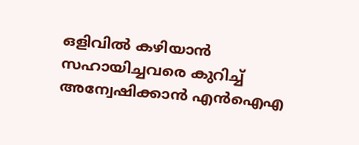ഒളിവില്‍ കഴിയാന്‍ സഹായിച്ചവരെ കുറിച്ച് അന്വേഷിക്കാന്‍ എന്‍ഐഎ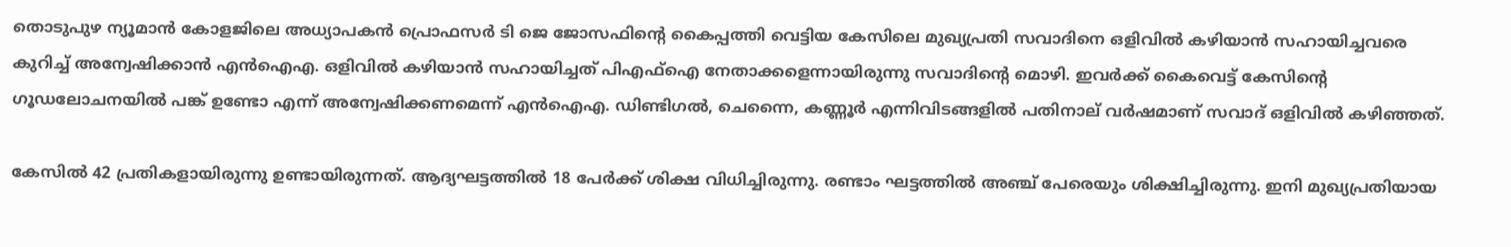തൊടുപുഴ ന്യൂമാന്‍ കോളജിലെ അധ്യാപകന്‍ പ്രൊഫസര്‍ ടി ജെ ജോസഫിന്റെ കൈപ്പത്തി വെട്ടിയ കേസിലെ മുഖ്യപ്രതി സവാദിനെ ഒളിവില്‍ കഴിയാന്‍ സഹായിച്ചവരെ കുറിച്ച് അന്വേഷിക്കാന്‍ എന്‍ഐഎ. ഒളിവില്‍ കഴിയാന്‍ സഹായിച്ചത് പിഎഫ്‌ഐ നേതാക്കളെന്നായിരുന്നു സവാദിന്റെ മൊഴി. ഇവര്‍ക്ക് കൈവെട്ട് കേസിന്റെ ഗൂഡലോചനയില്‍ പങ്ക് ഉണ്ടോ എന്ന് അന്വേഷിക്കണമെന്ന് എന്‍ഐഎ. ഡിണ്ടിഗല്‍, ചെന്നൈ, കണ്ണൂര്‍ എന്നിവിടങ്ങളില്‍ പതിനാല് വര്‍ഷമാണ് സവാദ് ഒളിവില്‍ കഴിഞ്ഞത്.

കേസില്‍ 42 പ്രതികളായിരുന്നു ഉണ്ടായിരുന്നത്. ആദ്യഘട്ടത്തില്‍ 18 പേര്‍ക്ക് ശിക്ഷ വിധിച്ചിരുന്നു. രണ്ടാം ഘട്ടത്തില്‍ അഞ്ച് പേരെയും ശിക്ഷിച്ചിരുന്നു. ഇനി മുഖ്യപ്രതിയായ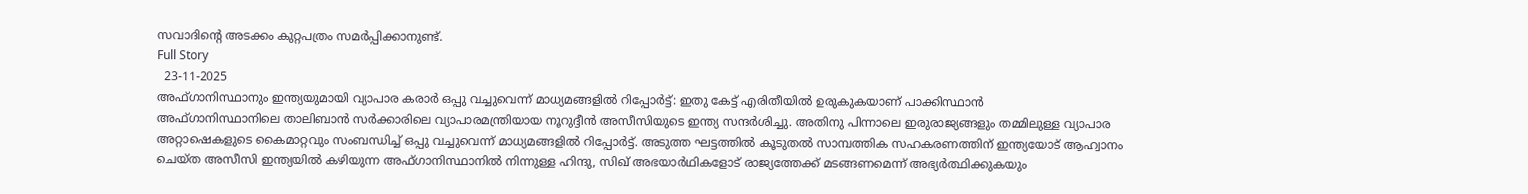സവാദിന്റെ അടക്കം കുറ്റപത്രം സമര്‍പ്പിക്കാനുണ്ട്.
Full Story
  23-11-2025
അഫ്ഗാനിസ്ഥാനും ഇന്ത്യയുമായി വ്യാപാര കരാര്‍ ഒപ്പു വച്ചുവെന്ന് മാധ്യമങ്ങളില്‍ റിപ്പോര്‍ട്ട്: ഇതു കേട്ട് എരിതീയില്‍ ഉരുകുകയാണ് പാക്കിസ്ഥാന്‍
അഫ്ഗാനിസ്ഥാനിലെ താലിബാന്‍ സര്‍ക്കാരിലെ വ്യാപാരമന്ത്രിയായ നൂറുദ്ദീന്‍ അസീസിയുടെ ഇന്ത്യ സന്ദര്‍ശിച്ചു. അതിനു പിന്നാലെ ഇരുരാജ്യങ്ങളും തമ്മിലുള്ള വ്യാപാര അറ്റാഷെകളുടെ കൈമാറ്റവും സംബന്ധിച്ച് ഒപ്പു വച്ചുവെന്ന് മാധ്യമങ്ങളില്‍ റിപ്പോര്‍ട്ട്. അടുത്ത ഘട്ടത്തില്‍ കൂടുതല്‍ സാമ്പത്തിക സഹകരണത്തിന് ഇന്ത്യയോട് ആഹ്വാനം ചെയ്ത അസീസി ഇന്ത്യയില്‍ കഴിയുന്ന അഫ്ഗാനിസ്ഥാനില്‍ നിന്നുള്ള ഹിന്ദു, സിഖ് അഭയാര്‍ഥികളോട് രാജ്യത്തേക്ക് മടങ്ങണമെന്ന് അഭ്യര്‍ത്ഥിക്കുകയും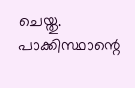ചെയ്തു. പാക്കിസ്ഥാന്റെ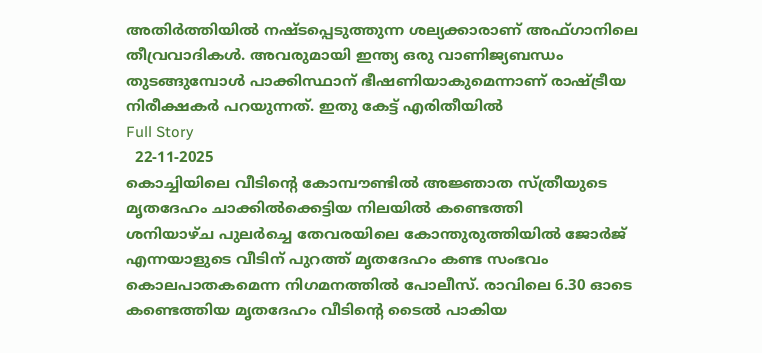അതിര്‍ത്തിയില്‍ നഷ്ടപ്പെടുത്തുന്ന ശല്യക്കാരാണ് അഫ്ഗാനിലെ തീവ്രവാദികള്‍. അവരുമായി ഇന്ത്യ ഒരു വാണിജ്യബന്ധം തുടങ്ങുമ്പോള്‍ പാക്കിസ്ഥാന് ഭീഷണിയാകുമെന്നാണ് രാഷ്ട്രീയ നിരീക്ഷകര്‍ പറയുന്നത്. ഇതു കേട്ട് എരിതീയില്‍
Full Story
  22-11-2025
കൊച്ചിയിലെ വീടിന്റെ കോമ്പൗണ്ടില്‍ അജ്ഞാത സ്ത്രീയുടെ മൃതദേഹം ചാക്കില്‍ക്കെട്ടിയ നിലയില്‍ കണ്ടെത്തി
ശനിയാഴ്ച പുലര്‍ച്ചെ തേവരയിലെ കോന്തുരുത്തിയില്‍ ജോര്‍ജ് എന്നയാളുടെ വീടിന് പുറത്ത് മൃതദേഹം കണ്ട സംഭവം കൊലപാതകമെന്ന നിഗമനത്തില്‍ പോലീസ്. രാവിലെ 6.30 ഓടെ കണ്ടെത്തിയ മൃതദേഹം വീടിന്റെ ടൈല്‍ പാകിയ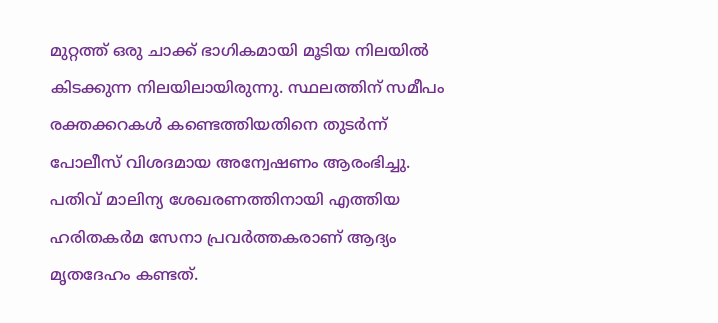മുറ്റത്ത് ഒരു ചാക്ക് ഭാഗികമായി മൂടിയ നിലയില്‍ കിടക്കുന്ന നിലയിലായിരുന്നു. സ്ഥലത്തിന് സമീപം രക്തക്കറകള്‍ കണ്ടെത്തിയതിനെ തുടര്‍ന്ന് പോലീസ് വിശദമായ അന്വേഷണം ആരംഭിച്ചു.
പതിവ് മാലിന്യ ശേഖരണത്തിനായി എത്തിയ ഹരിതകര്‍മ സേനാ പ്രവര്‍ത്തകരാണ് ആദ്യം മൃതദേഹം കണ്ടത്.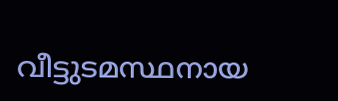വീട്ടുടമസ്ഥനായ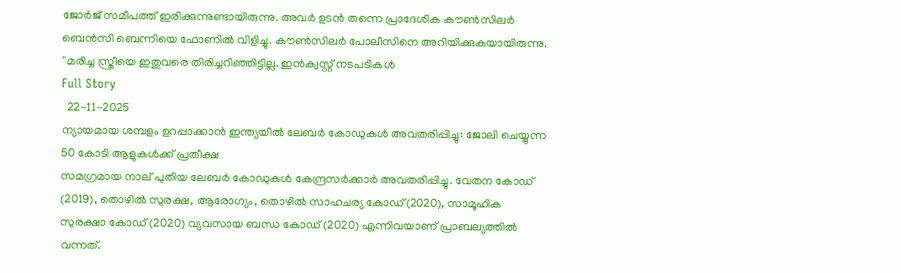ജോര്‍ജ് സമീപത്ത് ഇരിക്കുന്നുണ്ടായിരുന്നു. അവര്‍ ഉടന്‍ തന്നെ പ്രാദേശിക കൗണ്‍സിലര്‍ ബെന്‍സി ബെന്നിയെ ഫോണില്‍ വിളിച്ചു. കൗണ്‍സിലര്‍ പോലീസിനെ അറിയിക്കുകയായിരുന്നു. ''മരിച്ച സ്ത്രീയെ ഇതുവരെ തിരിച്ചറിഞ്ഞിട്ടില്ല. ഇന്‍ക്വസ്റ്റ് നടപടികള്‍
Full Story
  22-11-2025
ന്യായമായ ശമ്പളം ഉറപ്പാക്കാന്‍ ഇന്ത്യയില്‍ ലേബര്‍ കോഡുകള്‍ അവതരിപ്പിച്ചു: ജോലി ചെയ്യുന്ന 50 കോടി ആളുകള്‍ക്ക് പ്രതീക്ഷ
സമഗ്രമായ നാല് പുതിയ ലേബര്‍ കോഡുകള്‍ കേന്ദ്രസര്‍ക്കാര്‍ അവതരിപ്പിച്ചു. വേതന കോഡ് (2019), തൊഴില്‍ സുരക്ഷ, ആരോഗ്യം, തൊഴില്‍ സാഹചര്യ കോഡ്(2020), സാമൂഹിക സുരക്ഷാ കോഡ് (2020) വ്യവസായ ബന്ധ കോഡ് (2020) എന്നിവയാണ് പ്രാബല്യത്തില്‍ വന്നത്.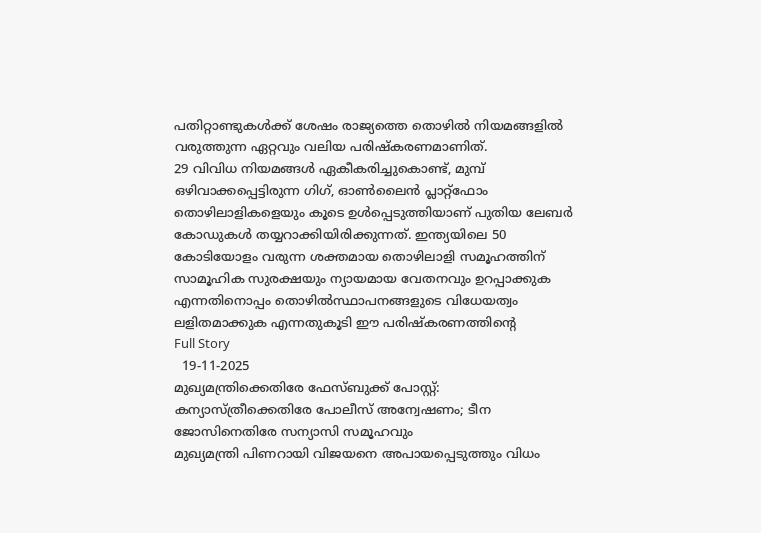പതിറ്റാണ്ടുകള്‍ക്ക് ശേഷം രാജ്യത്തെ തൊഴില്‍ നിയമങ്ങളില്‍ വരുത്തുന്ന ഏറ്റവും വലിയ പരിഷ്‌കരണമാണിത്.
29 വിവിധ നിയമങ്ങള്‍ ഏകീകരിച്ചുകൊണ്ട്, മുമ്പ് ഒഴിവാക്കപ്പെട്ടിരുന്ന ഗിഗ്, ഓണ്‍ലൈന്‍ പ്ലാറ്റ്ഫോം തൊഴിലാളികളെയും കൂടെ ഉള്‍പ്പെടുത്തിയാണ് പുതിയ ലേബര്‍ കോഡുകള്‍ തയ്യറാക്കിയിരിക്കുന്നത്. ഇന്ത്യയിലെ 50 കോടിയോളം വരുന്ന ശക്തമായ തൊഴിലാളി സമൂഹത്തിന് സാമൂഹിക സുരക്ഷയും ന്യായമായ വേതനവും ഉറപ്പാക്കുക എന്നതിനൊപ്പം തൊഴില്‍സ്ഥാപനങ്ങളുടെ വിധേയത്വം ലളിതമാക്കുക എന്നതുകൂടി ഈ പരിഷ്‌കരണത്തിന്റെ
Full Story
  19-11-2025
മുഖ്യമന്ത്രിക്കെതിരേ ഫേസ്ബുക്ക് പോസ്റ്റ്: കന്യാസ്ത്രീക്കെതിരേ പോലീസ് അന്വേഷണം; ടീന ജോസിനെതിരേ സന്യാസി സമൂഹവും
മുഖ്യമന്ത്രി പിണറായി വിജയനെ അപായപ്പെടുത്തും വിധം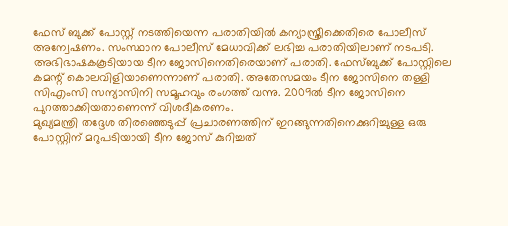ഫേസ് ബുക്ക് പോസ്റ്റ് നടത്തിയെന്ന പരാതിയില്‍ കന്യാസ്ത്രീക്കെതിരെ പോലീസ് അന്വേഷണം. സംസ്ഥാന പോലീസ് മേധാവിക്ക് ലഭിച്ച പരാതിയിലാണ് നടപടി. അഭിഭാഷകകൂടിയായ ടീന ജോസിനെതിരെയാണ് പരാതി. ഫേസ്ബുക്ക് പോസ്റ്റിലെ കമന്റ് കൊലവിളിയാണെന്നാണ് പരാതി. അതേസമയം ടീന ജോസിനെ തള്ളി സിഎംസി സന്യാസിനി സമൂഹവും രംഗത്ത് വന്നു. 2009ല്‍ ടീന ജോസിനെ പുറത്താക്കിയതാണെന്ന് വിശദീകരണം.
മുഖ്യമന്ത്രി തദ്ദേശ തിരഞ്ഞെടുപ്പ് പ്രചാരണത്തിന് ഇറങ്ങുന്നതിനെക്കുറിച്ചുള്ള ഒരു പോസ്റ്റിന് മറുപടിയായി ടീന ജോസ് കുറിച്ചത്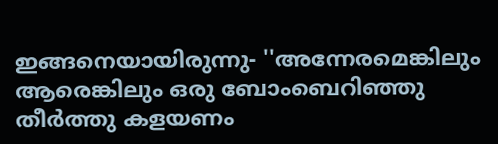ഇങ്ങനെയായിരുന്നു- ''അന്നേരമെങ്കിലും ആരെങ്കിലും ഒരു ബോംബെറിഞ്ഞു തീര്‍ത്തു കളയണം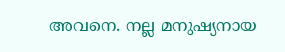അവനെ. നല്ല മനുഷ്യനായ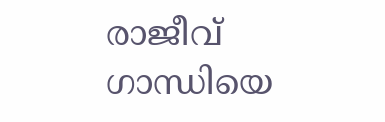രാജീവ് ഗാന്ധിയെ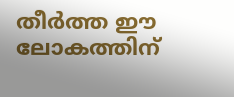തീര്‍ത്ത ഈ ലോകത്തിന്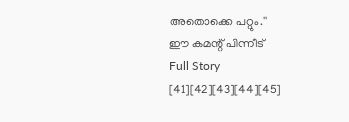അതൊക്കെ പറ്റും.''
ഈ കമന്റ് പിന്നീട്
Full Story
[41][42][43][44][45]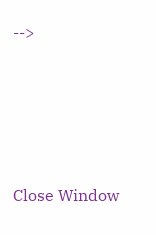-->





Close Window